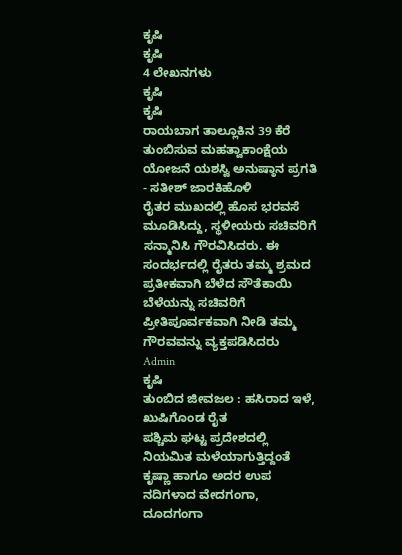ಕೃಷಿ
ಕೃಷಿ
4 ಲೇಖನಗಳು
ಕೃಷಿ
ಕೃಷಿ
ರಾಯಬಾಗ ತಾಲ್ಲೂಕಿನ 39 ಕೆರೆ ತುಂಬಿಸುವ ಮಹತ್ವಾಕಾಂಕ್ಷೆಯ ಯೋಜನೆ ಯಶಸ್ವಿ ಅನುಷ್ಠಾನ ಪ್ರಗತಿ - ಸತೀಶ್ ಜಾರಕಿಹೊಳಿ
ರೈತರ ಮುಖದಲ್ಲಿ ಹೊಸ ಭರವಸೆ ಮೂಡಿಸಿದ್ದು, ಸ್ಥಳೀಯರು ಸಚಿವರಿಗೆ ಸನ್ಮಾನಿಸಿ ಗೌರವಿಸಿದರು. ಈ ಸಂದರ್ಭದಲ್ಲಿ ರೈತರು ತಮ್ಮ ಶ್ರಮದ ಪ್ರತೀಕವಾಗಿ ಬೆಳೆದ ಸೌತೆಕಾಯಿ ಬೆಳೆಯನ್ನು ಸಚಿವರಿಗೆ ಪ್ರೀತಿಪೂರ್ವಕವಾಗಿ ನೀಡಿ ತಮ್ಮ ಗೌರವವನ್ನು ವ್ಯಕ್ತಪಡಿಸಿದರು
Admin
ಕೃಷಿ
ತುಂಬಿದ ಜೀವಜಲ : ಹಸಿರಾದ ಇಳೆ, ಖುಷಿಗೊಂಡ ರೈತ
ಪಶ್ಚಿಮ ಘಟ್ಟ ಪ್ರದೇಶದಲ್ಲಿ ನಿಯಮಿತ ಮಳೆಯಾಗುತ್ತಿದ್ದಂತೆ ಕೃಷ್ಣಾ ಹಾಗೂ ಅದರ ಉಪ ನದಿಗಳಾದ ವೇದಗಂಗಾ, ದೂದಗಂಗಾ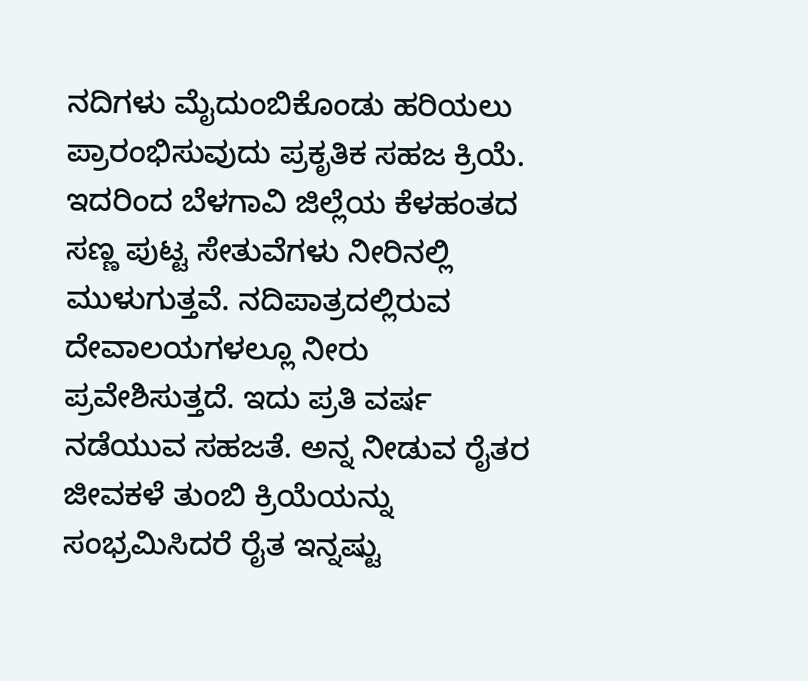ನದಿಗಳು ಮೈದುಂಬಿಕೊಂಡು ಹರಿಯಲು ಪ್ರಾರಂಭಿಸುವುದು ಪ್ರಕೃತಿಕ ಸಹಜ ಕ್ರಿಯೆ. ಇದರಿಂದ ಬೆಳಗಾವಿ ಜಿಲ್ಲೆಯ ಕೆಳಹಂತದ ಸಣ್ಣ ಪುಟ್ಟ ಸೇತುವೆಗಳು ನೀರಿನಲ್ಲಿ ಮುಳುಗುತ್ತವೆ. ನದಿಪಾತ್ರದಲ್ಲಿರುವ ದೇವಾಲಯಗಳಲ್ಲೂ ನೀರು ಪ್ರವೇಶಿಸುತ್ತದೆ. ಇದು ಪ್ರತಿ ವರ್ಷ ನಡೆಯುವ ಸಹಜತೆ. ಅನ್ನ ನೀಡುವ ರೈತರ ಜೀವಕಳೆ ತುಂಬಿ ಕ್ರಿಯೆಯನ್ನು ಸಂಭ್ರಮಿಸಿದರೆ ರೈತ ಇನ್ನಷ್ಟು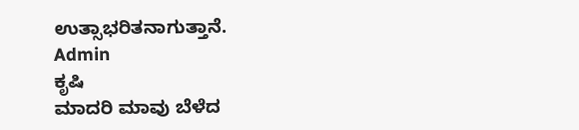ಉತ್ಸಾಭರಿತನಾಗುತ್ತಾನೆ.
Admin
ಕೃಷಿ
ಮಾದರಿ ಮಾವು ಬೆಳೆದ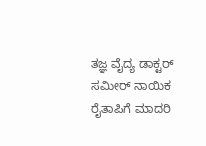ತಜ್ಞ ವೈದ್ಯ ಡಾಕ್ಟರ್ ಸಮೀರ್ ನಾಯಿಕ ರೈತಾಪಿಗೆ ಮಾದರಿ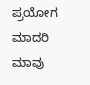ಪ್ರಯೋಗ
ಮಾದರಿ ಮಾವು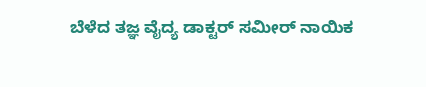ಬೆಳೆದ ತಜ್ಞ ವೈದ್ಯ ಡಾಕ್ಟರ್ ಸಮೀರ್ ನಾಯಿಕ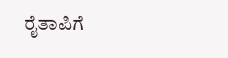ರೈತಾಪಿಗೆ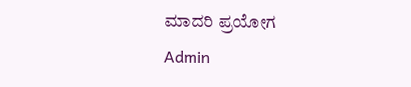ಮಾದರಿ ಪ್ರಯೋಗ
Admin